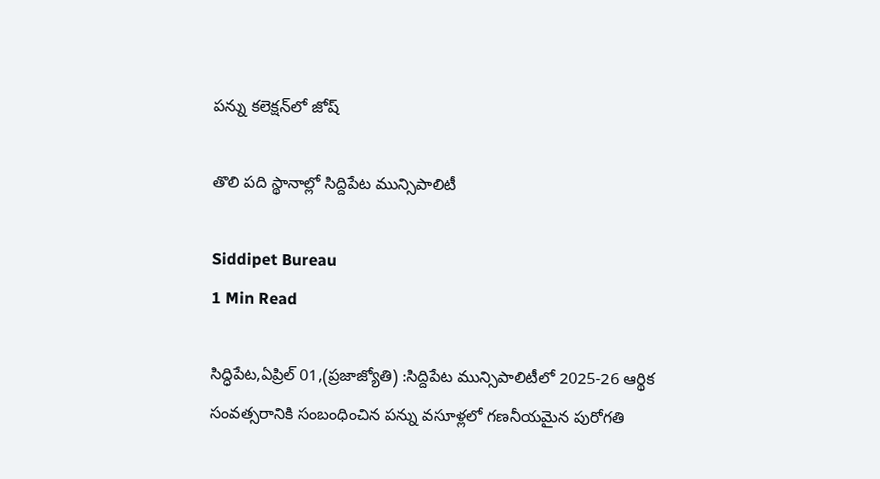పన్ను కలెక్షన్‌లో జోష్

తొలి పది స్థానాల్లో సిద్దిపేట మున్సిపాలిటీ

Siddipet Bureau
1 Min Read

సిద్ధిపేట,ఏప్రిల్ 01,(ప్రజాజ్యోతి) :సిద్దిపేట మున్సిపాలిటీలో 2025-26 ఆర్థిక సంవత్సరానికి సంబంధించిన పన్ను వసూళ్లలో గణనీయమైన పురోగతి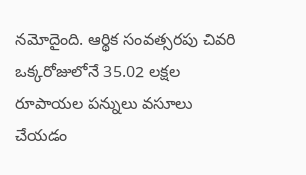నమోదైంది. ఆర్థిక సంవత్సరపు చివరి ఒక్కరోజులోనే 35.02 లక్షల రూపాయల పన్నులు వసూలు చేయడం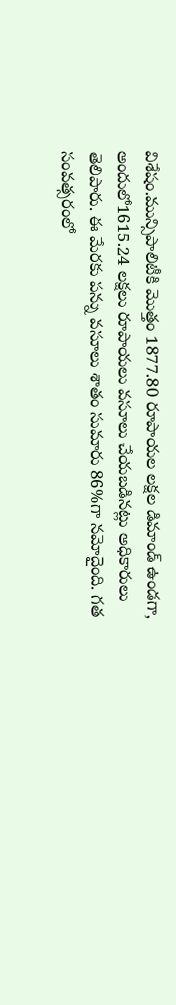విశేషం.మున్సిపాలిటీకి మొత్తం 1877.80 రూపాయల లక్షల డిమాండ్ ఉండగా, అందులో1615.24 లక్షలు రూపాయలు వసూలు చేయబడినట్లు అధికారులు తెలిపారు. ఈ మేరకు పన్ను వసూలు శాతం సుమారు 86%గా నమోదైంది. గత సంవత్సరంలో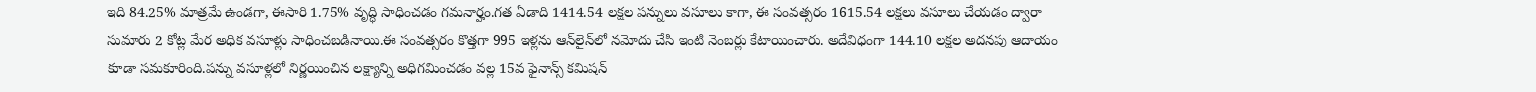ఇది 84.25% మాత్రమే ఉండగా, ఈసారి 1.75% వృద్ధి సాధించడం గమనార్హం.గత ఏడాది 1414.54 లక్షల పన్నులు వసూలు కాగా, ఈ సంవత్సరం 1615.54 లక్షలు వసూలు చేయడం ద్వారా సుమారు 2 కోట్ల మేర అధిక వసూళ్లు సాధించబడినాయి.ఈ సంవత్సరం కొత్తగా 995 ఇళ్లను ఆన్‌లైన్‌లో నమోదు చేసి ఇంటి నెంబర్లు కేటాయించారు. అదేవిధంగా 144.10 లక్షల అదనపు ఆదాయం కూడా సమకూరింది.పన్ను వసూళ్లలో నిర్ణయించిన లక్ష్యాన్ని అధిగమించడం వల్ల 15వ ఫైనాన్స్ కమిషన్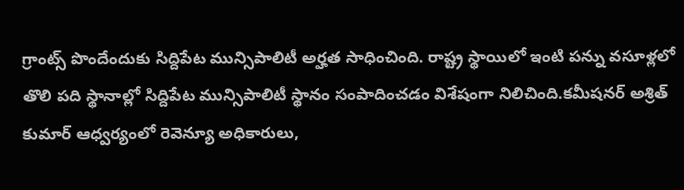గ్రాంట్స్ పొందేందుకు సిద్దిపేట మున్సిపాలిటీ అర్హత సాధించింది. రాష్ట్ర స్థాయిలో ఇంటి పన్ను వసూళ్లలో తొలి పది స్థానాల్లో సిద్దిపేట మున్సిపాలిటీ స్థానం సంపాదించడం విశేషంగా నిలిచింది.కమీషనర్ అశ్రిత్ కుమార్ ఆధ్వర్యంలో రెవెన్యూ అధికారులు,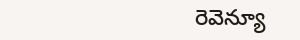రెవెన్యూ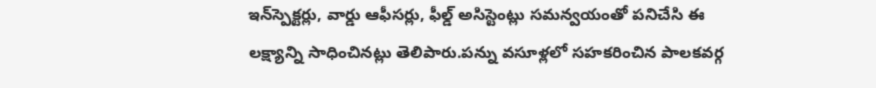ఇన్‌స్పెక్టర్లు, వార్డు ఆఫీసర్లు, ఫీల్డ్ అసిస్టెంట్లు సమన్వయంతో పనిచేసి ఈ లక్ష్యాన్ని సాధించినట్లు తెలిపారు.పన్ను వసూళ్లలో సహకరించిన పాలకవర్గ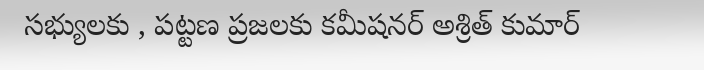సభ్యులకు , పట్టణ ప్రజలకు కమీషనర్ అశ్రిత్ కుమార్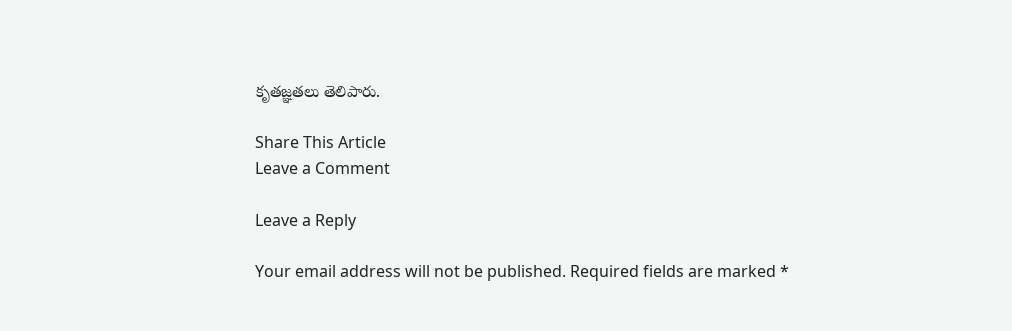కృతజ్ఞతలు తెలిపారు.

Share This Article
Leave a Comment

Leave a Reply

Your email address will not be published. Required fields are marked *